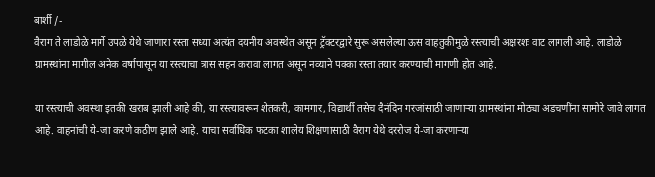बार्शी /-
वैराग ते लाडोळे मार्गे उपळे येथे जाणारा रस्ता सध्या अत्यंत दयनीय अवस्थेत असून ट्रॅक्टरद्वारे सुरू असलेल्या ऊस वाहतुकीमुळे रस्त्याची अक्षरशः वाट लागली आहे. लाडोळे ग्रामस्थांना मागील अनेक वर्षापासून या रस्त्याचा त्रास सहन करावा लागत असून नव्याने पक्का रस्ता तयार करण्याची मागणी होत आहे.

या रस्त्याची अवस्था इतकी खराब झाली आहे की, या रस्त्यावरून शेतकरी, कामगार, विद्यार्थी तसेच दैनंदिन गरजांसाठी जाणाऱ्या ग्रामस्थांना मोठ्या अडचणींना सामोरे जावे लागत आहे. वाहनांची ये-जा करणे कठीण झाले आहे. याचा सर्वाधिक फटका शालेय शिक्षणासाठी वैराग येथे दररोज ये-जा करणाऱ्या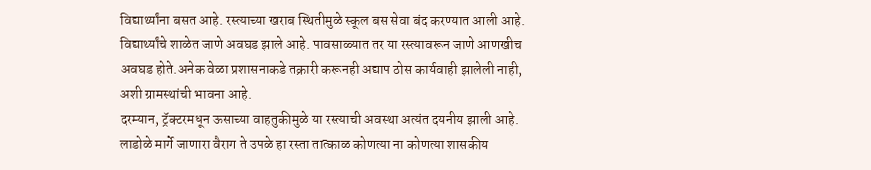विद्यार्थ्यांना बसत आहे. रस्त्याच्या खराब स्थितीमुळे स्कूल बस सेवा बंद करण्यात आली आहे. विद्यार्थ्यांचे शाळेत जाणे अवघड झाले आहे. पावसाळ्यात तर या रस्त्यावरून जाणे आणखीच अवघड होते.अनेक वेळा प्रशासनाकडे तक्रारी करूनही अद्याप ठोस कार्यवाही झालेली नाही, अशी ग्रामस्थांची भावना आहे.
दरम्यान, ट्रॅक्टरमधून ऊसाच्या वाहतुकीमुळे या रस्त्याची अवस्था अत्यंत दयनीय झाली आहे. लाडोळे मार्गे जाणारा वैराग ते उपळे हा रस्ता तात्काळ कोणत्या ना कोणत्या शासकीय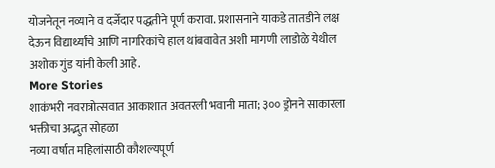योजनेतून नव्याने व दर्जेदार पद्धतीने पूर्ण करावा. प्रशासनाने याकडे तातडीने लक्ष देऊन विद्यार्थ्यांचे आणि नागरिकांचे हाल थांबवावेत अशी मागणी लाडोळे येथील अशोक गुंड यांनी केली आहे.
More Stories
शाकंभरी नवरात्रोत्सवात आकाशात अवतरली भवानी माता; ३०० ड्रोनने साकारला भक्तीचा अद्भुत सोहळा
नव्या वर्षात महिलांसाठी कौशल्यपूर्ण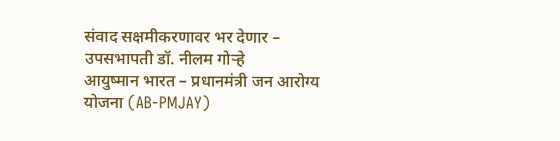संवाद सक्षमीकरणावर भर देणार – उपसभापती डॉ. नीलम गोऱ्हे
आयुष्मान भारत – प्रधानमंत्री जन आरोग्य योजना (AB-PMJAY)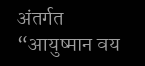अंतर्गत “आयुष्मान वय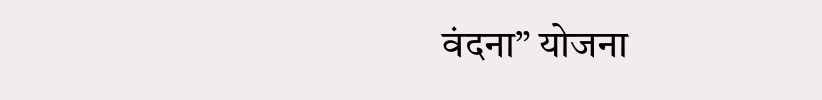वंदना” योजना